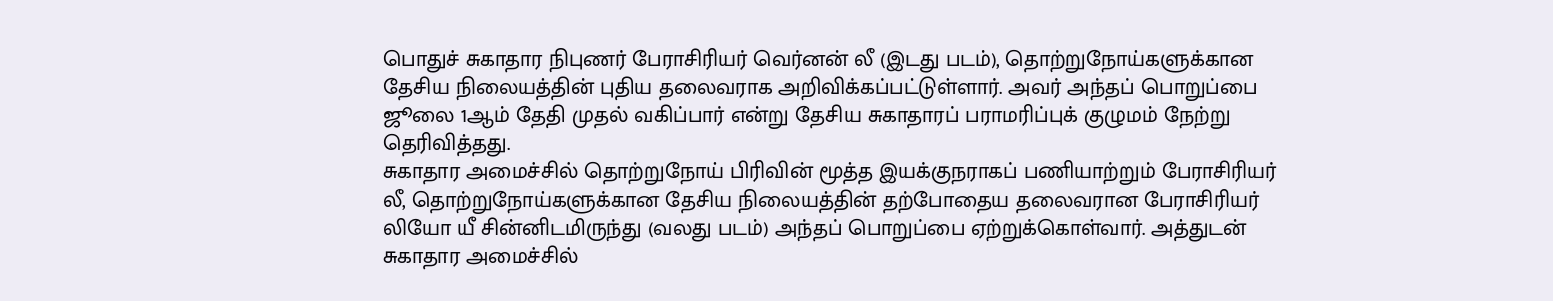பொதுச் சுகாதார நிபுணர் பேராசிரியர் வெர்னன் லீ (இடது படம்), தொற்றுநோய்களுக்கான தேசிய நிலையத்தின் புதிய தலைவராக அறிவிக்கப்பட்டுள்ளார். அவர் அந்தப் பொறுப்பை ஜூலை 1ஆம் தேதி முதல் வகிப்பார் என்று தேசிய சுகாதாரப் பராமரிப்புக் குழுமம் நேற்று தெரிவித்தது.
சுகாதார அமைச்சில் தொற்றுநோய் பிரிவின் மூத்த இயக்குநராகப் பணியாற்றும் பேராசிரியர் லீ, தொற்றுநோய்களுக்கான தேசிய நிலையத்தின் தற்போதைய தலைவரான பேராசிரியர் லியோ யீ சின்னிடமிருந்து (வலது படம்) அந்தப் பொறுப்பை ஏற்றுக்கொள்வார். அத்துடன் சுகாதார அமைச்சில்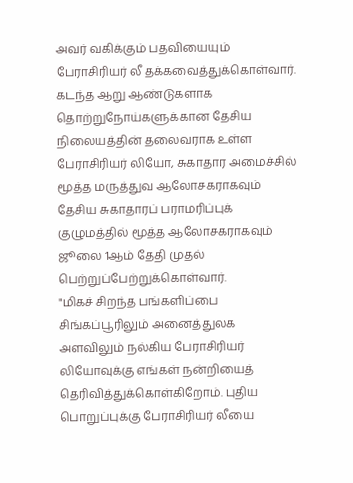அவர் வகிக்கும் பதவியையும் பேராசிரியர் லீ தக்கவைத்துக்கொள்வார்.
கடந்த ஆறு ஆண்டுகளாக தொற்றுநோய்களுக்கான தேசிய நிலையத்தின் தலைவராக உள்ள பேராசிரியர் லியோ, சுகாதார அமைச்சில் மூத்த மருத்துவ ஆலோசகராகவும் தேசிய சுகாதாரப் பராமரிப்புக் குழுமத்தில் மூத்த ஆலோசகராகவும் ஜூலை 1ஆம் தேதி முதல் பெற்றுப்பேற்றுக்கொள்வார்.
"மிகச் சிறந்த பங்களிப்பை சிங்கப்பூரிலும் அனைத்துலக அளவிலும் நல்கிய பேராசிரியர் லியோவுக்கு எங்கள் நன்றியைத் தெரிவித்துக்கொள்கிறோம். புதிய பொறுப்புக்கு பேராசிரியர் லீயை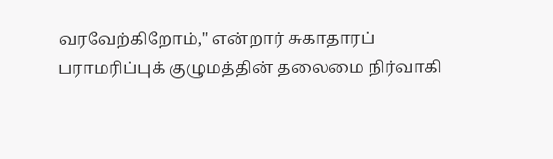வரவேற்கிறோம்," என்றார் சுகாதாரப் பராமரிப்புக் குழுமத்தின் தலைமை நிர்வாகி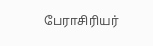பேராசிரியர்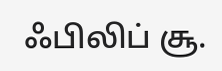ஃபிலிப் சூ.